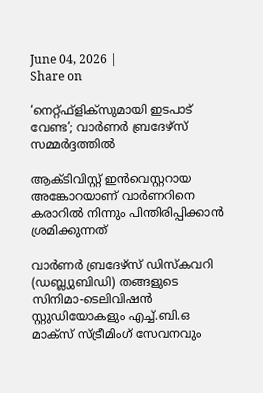June 04, 2026 |
Share on

‘നെറ്റ്ഫ്‌ളിക്‌സുമായി ഇടപാട് വേണ്ട’; വാര്‍ണര്‍ ബ്രദേഴ്‌സ് സമ്മര്‍ദ്ദത്തില്‍

ആക്ടിവിസ്റ്റ് ഇന്‍വെസ്റ്ററായ അങ്കോറയാണ് വാര്‍ണറിനെ കരാറില്‍ നിന്നും പിന്തിരിപ്പിക്കാന്‍ ശ്രമിക്കുന്നത്

വാര്‍ണര്‍ ബ്രദേഴ്‌സ് ഡിസ്‌കവറി (ഡബ്ല്യുബിഡി) തങ്ങളുടെ സിനിമാ-ടെലിവിഷന്‍ സ്റ്റുഡിയോകളും എച്ച്.ബി.ഒ മാക്‌സ് സ്ട്രീമിംഗ് സേവനവും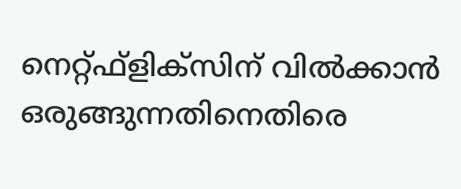നെറ്റ്ഫ്‌ളിക്‌സിന് വില്‍ക്കാന്‍ ഒരുങ്ങുന്നതിനെതിരെ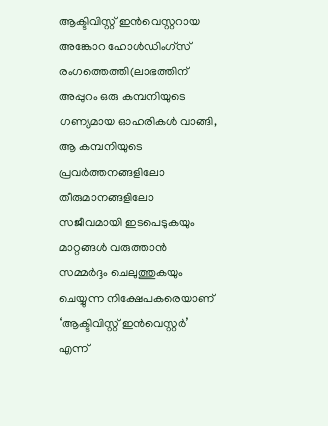ആക്ടിവിസ്റ്റ് ഇന്‍വെസ്റ്ററായ അങ്കോറ ഹോള്‍ഡിംഗ്‌സ് രംഗത്തെത്തി(ലാഭത്തിന് അപ്പുറം ഒരു കമ്പനിയുടെ ഗണ്യമായ ഓഹരികള്‍ വാങ്ങി, ആ കമ്പനിയുടെ പ്രവര്‍ത്തനങ്ങളിലോ തീരുമാനങ്ങളിലോ സജീവമായി ഇടപെടുകയും മാറ്റങ്ങള്‍ വരുത്താന്‍ സമ്മര്‍ദ്ദം ചെലുത്തുകയും ചെയ്യുന്ന നിക്ഷേപകരെയാണ് ‘ആക്ടിവിസ്റ്റ് ഇന്‍വെസ്റ്റര്‍’ എന്ന്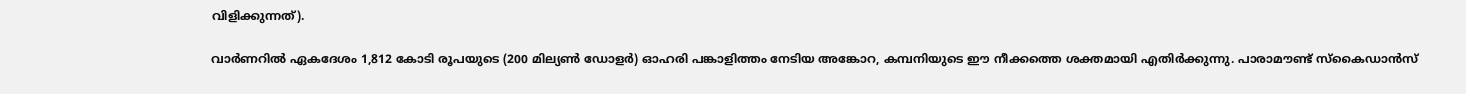വിളിക്കുന്നത്).

വാര്‍ണറില്‍ ഏകദേശം 1,812 കോടി രൂപയുടെ (200 മില്യണ്‍ ഡോളര്‍) ഓഹരി പങ്കാളിത്തം നേടിയ അങ്കോറ, കമ്പനിയുടെ ഈ നീക്കത്തെ ശക്തമായി എതിര്‍ക്കുന്നു. പാരാമൗണ്ട് സ്‌കൈഡാന്‍സ്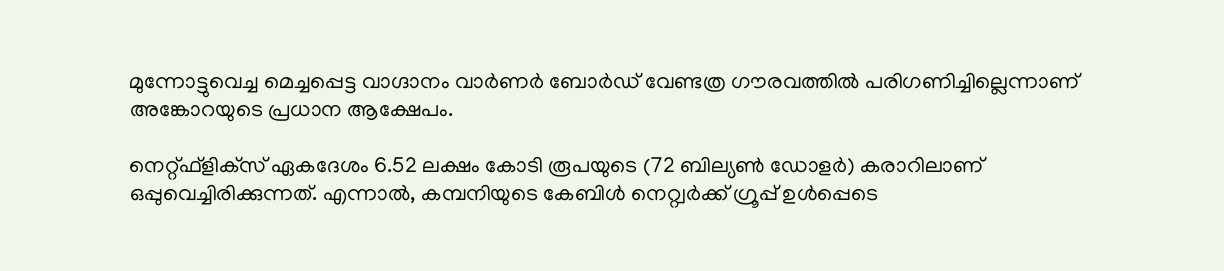മുന്നോട്ടുവെച്ച മെച്ചപ്പെട്ട വാഗ്ദാനം വാര്‍ണര്‍ ബോര്‍ഡ് വേണ്ടത്ര ഗൗരവത്തില്‍ പരിഗണിച്ചില്ലെന്നാണ് അങ്കോറയുടെ പ്രധാന ആക്ഷേപം.

നെറ്റ്ഫ്‌ളിക്‌സ് ഏകദേശം 6.52 ലക്ഷം കോടി രൂപയുടെ (72 ബില്യണ്‍ ഡോളര്‍) കരാറിലാണ് ഒപ്പുവെച്ചിരിക്കുന്നത്. എന്നാല്‍, കമ്പനിയുടെ കേബിള്‍ നെറ്റ്വര്‍ക്ക് ഗ്രൂപ്പ് ഉള്‍പ്പെടെ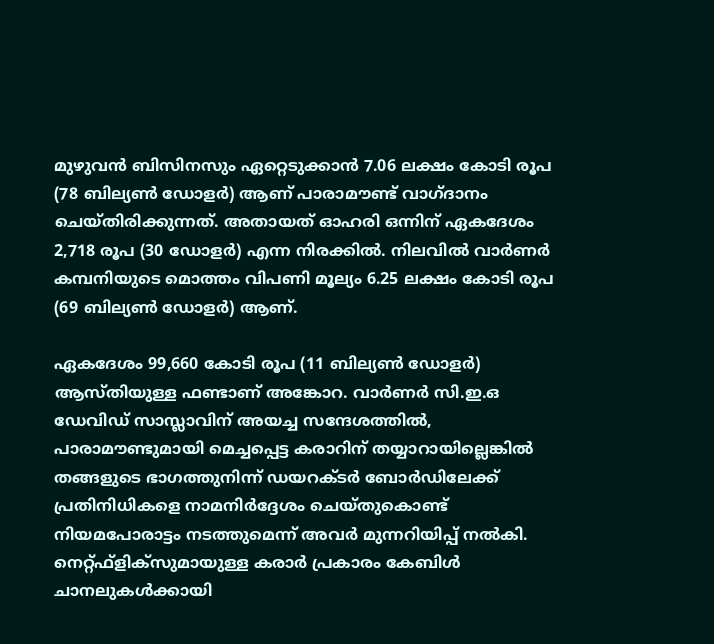മുഴുവന്‍ ബിസിനസും ഏറ്റെടുക്കാന്‍ 7.06 ലക്ഷം കോടി രൂപ (78 ബില്യണ്‍ ഡോളര്‍) ആണ് പാരാമൗണ്ട് വാഗ്ദാനം ചെയ്തിരിക്കുന്നത്. അതായത് ഓഹരി ഒന്നിന് ഏകദേശം 2,718 രൂപ (30 ഡോളര്‍) എന്ന നിരക്കില്‍. നിലവില്‍ വാര്‍ണര്‍ കമ്പനിയുടെ മൊത്തം വിപണി മൂല്യം 6.25 ലക്ഷം കോടി രൂപ (69 ബില്യണ്‍ ഡോളര്‍) ആണ്.

ഏകദേശം 99,660 കോടി രൂപ (11 ബില്യണ്‍ ഡോളര്‍) ആസ്തിയുള്ള ഫണ്ടാണ് അങ്കോറ. വാര്‍ണര്‍ സി.ഇ.ഒ ഡേവിഡ് സാസ്ലാവിന് അയച്ച സന്ദേശത്തില്‍, പാരാമൗണ്ടുമായി മെച്ചപ്പെട്ട കരാറിന് തയ്യാറായില്ലെങ്കില്‍ തങ്ങളുടെ ഭാഗത്തുനിന്ന് ഡയറക്ടര്‍ ബോര്‍ഡിലേക്ക് പ്രതിനിധികളെ നാമനിര്‍ദ്ദേശം ചെയ്തുകൊണ്ട് നിയമപോരാട്ടം നടത്തുമെന്ന് അവര്‍ മുന്നറിയിപ്പ് നല്‍കി. നെറ്റ്ഫ്‌ളിക്‌സുമായുള്ള കരാര്‍ പ്രകാരം കേബിള്‍ ചാനലുകള്‍ക്കായി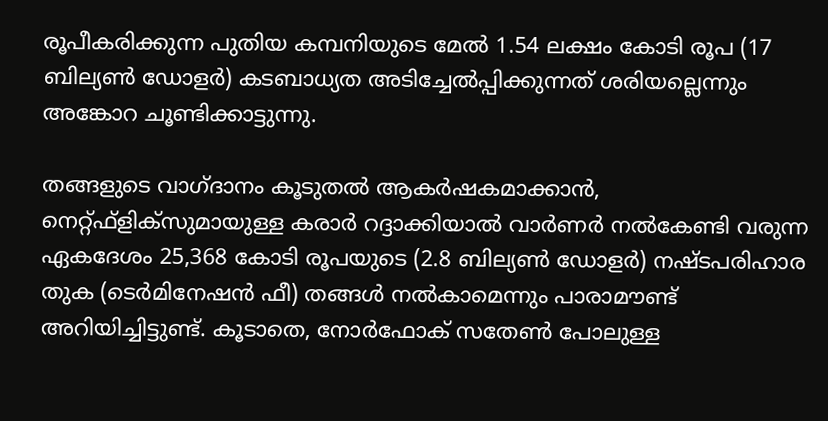രൂപീകരിക്കുന്ന പുതിയ കമ്പനിയുടെ മേല്‍ 1.54 ലക്ഷം കോടി രൂപ (17 ബില്യണ്‍ ഡോളര്‍) കടബാധ്യത അടിച്ചേല്‍പ്പിക്കുന്നത് ശരിയല്ലെന്നും അങ്കോറ ചൂണ്ടിക്കാട്ടുന്നു.

തങ്ങളുടെ വാഗ്ദാനം കൂടുതല്‍ ആകര്‍ഷകമാക്കാന്‍, നെറ്റ്ഫ്‌ളിക്‌സുമായുള്ള കരാര്‍ റദ്ദാക്കിയാല്‍ വാര്‍ണര്‍ നല്‍കേണ്ടി വരുന്ന ഏകദേശം 25,368 കോടി രൂപയുടെ (2.8 ബില്യണ്‍ ഡോളര്‍) നഷ്ടപരിഹാര തുക (ടെര്‍മിനേഷന്‍ ഫീ) തങ്ങള്‍ നല്‍കാമെന്നും പാരാമൗണ്ട് അറിയിച്ചിട്ടുണ്ട്. കൂടാതെ, നോര്‍ഫോക് സതേണ്‍ പോലുള്ള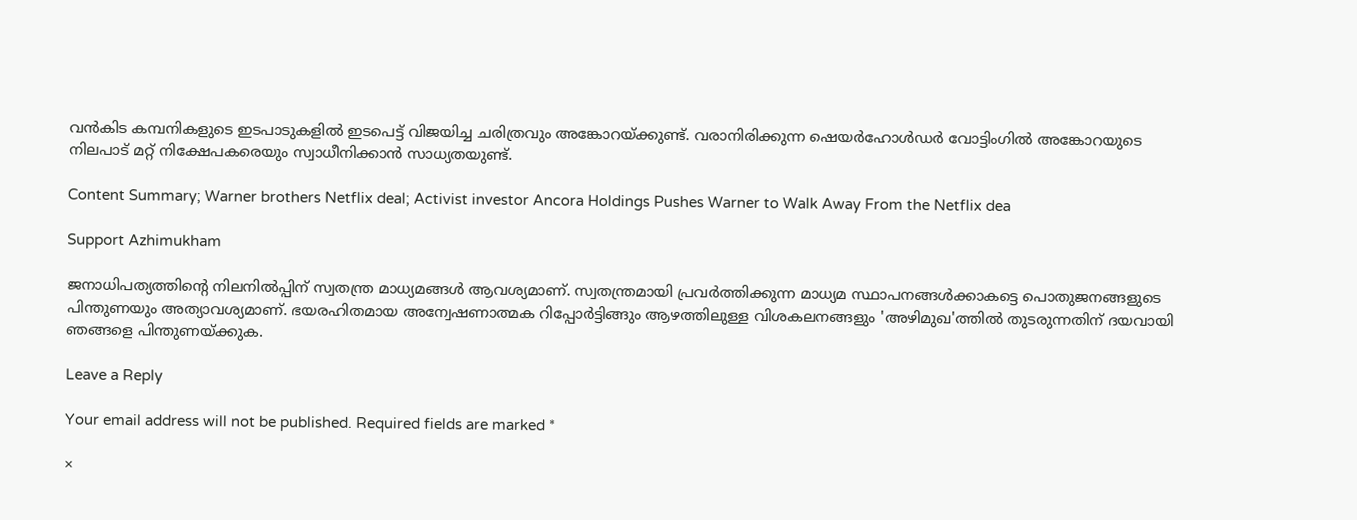വന്‍കിട കമ്പനികളുടെ ഇടപാടുകളില്‍ ഇടപെട്ട് വിജയിച്ച ചരിത്രവും അങ്കോറയ്ക്കുണ്ട്. വരാനിരിക്കുന്ന ഷെയര്‍ഹോള്‍ഡര്‍ വോട്ടിംഗില്‍ അങ്കോറയുടെ നിലപാട് മറ്റ് നിക്ഷേപകരെയും സ്വാധീനിക്കാന്‍ സാധ്യതയുണ്ട്.

Content Summary; Warner brothers Netflix deal; Activist investor Ancora Holdings Pushes Warner to Walk Away From the Netflix dea

Support Azhimukham

ജനാധിപത്യത്തിന്റെ നിലനിൽപ്പിന് സ്വതന്ത്ര മാധ്യമങ്ങൾ ആവശ്യമാണ്. സ്വതന്ത്രമായി പ്രവർത്തിക്കുന്ന മാധ്യമ സ്ഥാപനങ്ങൾക്കാകട്ടെ പൊതുജനങ്ങളുടെ പിന്തുണയും അത്യാവശ്യമാണ്. ഭയരഹിതമായ അന്വേഷണാത്മക റിപ്പോർട്ടിങ്ങും ആഴത്തിലുള്ള വിശകലനങ്ങളും 'അഴിമുഖ'ത്തിൽ തുടരുന്നതിന് ദയവായി ഞങ്ങളെ പിന്തുണയ്ക്കുക.

Leave a Reply

Your email address will not be published. Required fields are marked *

×